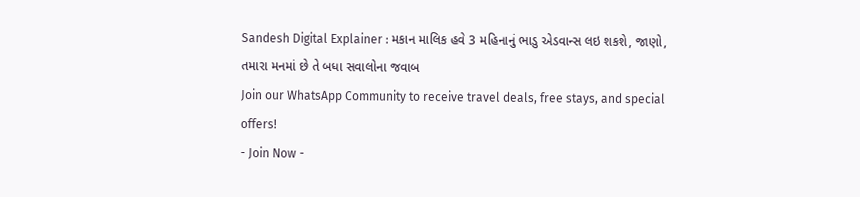Sandesh Digital Explainer : મકાન માલિક હવે 3 મહિનાનું ભાડુ એડવાન્સ લઇ શકશે, જાણો, તમારા મનમાં છે તે બધા સવાલોના જવાબ
Join our WhatsApp Community to receive travel deals, free stays, and special offers!
- Join Now -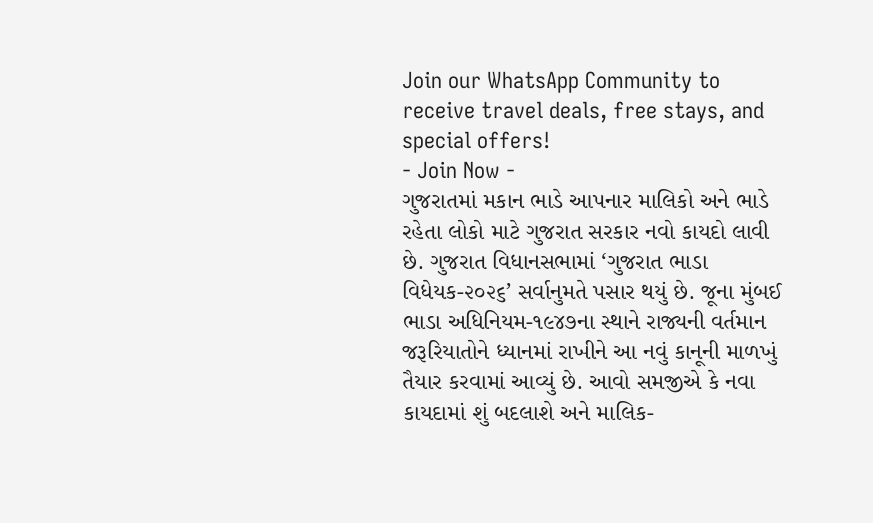Join our WhatsApp Community to receive travel deals, free stays, and special offers!
- Join Now -
ગુજરાતમાં મકાન ભાડે આપનાર માલિકો અને ભાડે રહેતા લોકો માટે ગુજરાત સરકાર નવો કાયદો લાવી છે. ગુજરાત વિધાનસભામાં ‘ગુજરાત ભાડા વિધેયક-૨૦૨૬’ સર્વાનુમતે પસાર થયું છે. જૂના મુંબઈ ભાડા અધિનિયમ-૧૯૪૭ના સ્થાને રાજ્યની વર્તમાન જરૂરિયાતોને ધ્યાનમાં રાખીને આ નવું કાનૂની માળખું તૈયાર કરવામાં આવ્યું છે. આવો સમજીએ કે નવા કાયદામાં શું બદલાશે અને માલિક-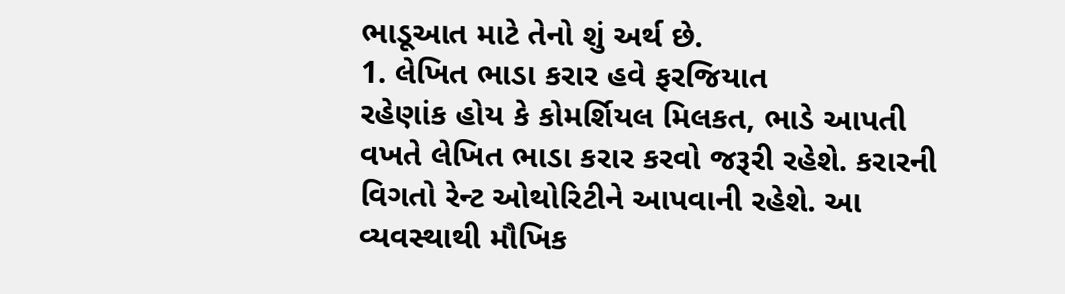ભાડૂઆત માટે તેનો શું અર્થ છે.
1. લેખિત ભાડા કરાર હવે ફરજિયાત
રહેણાંક હોય કે કોમર્શિયલ મિલકત, ભાડે આપતી વખતે લેખિત ભાડા કરાર કરવો જરૂરી રહેશે. કરારની વિગતો રેન્ટ ઓથોરિટીને આપવાની રહેશે. આ વ્યવસ્થાથી મૌખિક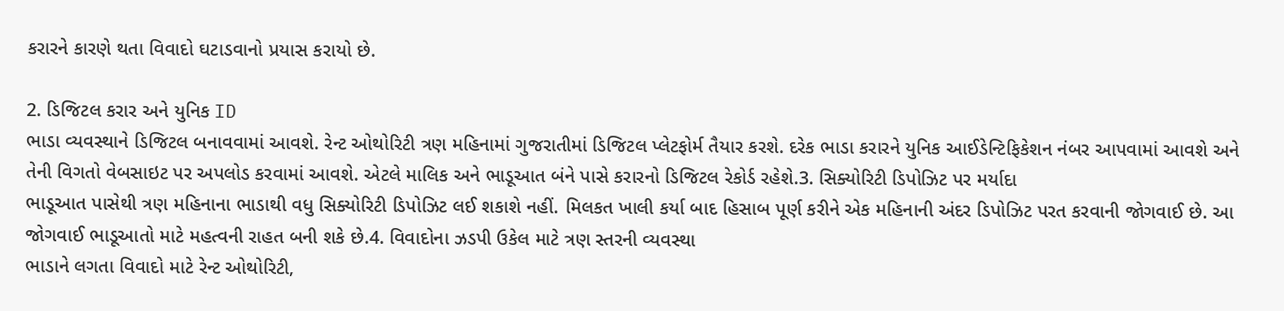કરારને કારણે થતા વિવાદો ઘટાડવાનો પ્રયાસ કરાયો છે.

2. ડિજિટલ કરાર અને યુનિક ID
ભાડા વ્યવસ્થાને ડિજિટલ બનાવવામાં આવશે. રેન્ટ ઓથોરિટી ત્રણ મહિનામાં ગુજરાતીમાં ડિજિટલ પ્લેટફોર્મ તૈયાર કરશે. દરેક ભાડા કરારને યુનિક આઈડેન્ટિફિકેશન નંબર આપવામાં આવશે અને તેની વિગતો વેબસાઇટ પર અપલોડ કરવામાં આવશે. એટલે માલિક અને ભાડૂઆત બંને પાસે કરારનો ડિજિટલ રેકોર્ડ રહેશે.3. સિક્યોરિટી ડિપોઝિટ પર મર્યાદા
ભાડૂઆત પાસેથી ત્રણ મહિનાના ભાડાથી વધુ સિક્યોરિટી ડિપોઝિટ લઈ શકાશે નહીં. મિલકત ખાલી કર્યા બાદ હિસાબ પૂર્ણ કરીને એક મહિનાની અંદર ડિપોઝિટ પરત કરવાની જોગવાઈ છે. આ જોગવાઈ ભાડૂઆતો માટે મહત્વની રાહત બની શકે છે.4. વિવાદોના ઝડપી ઉકેલ માટે ત્રણ સ્તરની વ્યવસ્થા
ભાડાને લગતા વિવાદો માટે રેન્ટ ઓથોરિટી,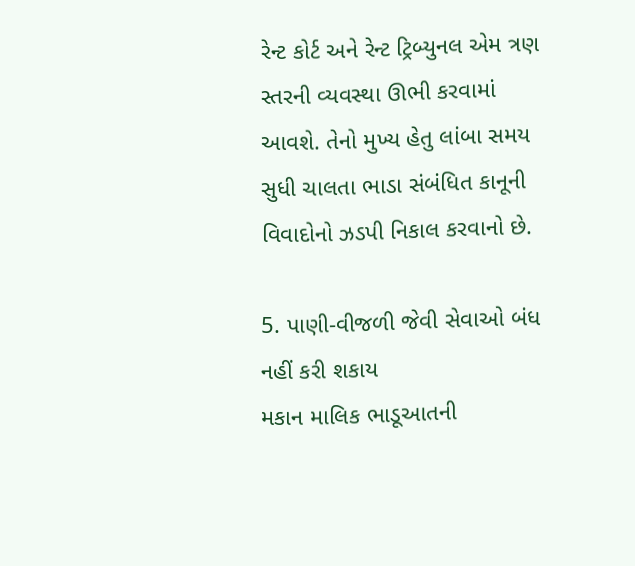રેન્ટ કોર્ટ અને રેન્ટ ટ્રિબ્યુનલ એમ ત્રણ સ્તરની વ્યવસ્થા ઊભી કરવામાં આવશે. તેનો મુખ્ય હેતુ લાંબા સમય સુધી ચાલતા ભાડા સંબંધિત કાનૂની વિવાદોનો ઝડપી નિકાલ કરવાનો છે.

5. પાણી-વીજળી જેવી સેવાઓ બંધ નહીં કરી શકાય
મકાન માલિક ભાડૂઆતની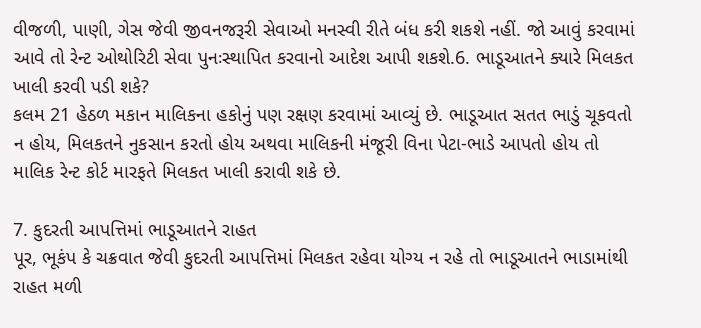વીજળી, પાણી, ગેસ જેવી જીવનજરૂરી સેવાઓ મનસ્વી રીતે બંધ કરી શકશે નહીં. જો આવું કરવામાં આવે તો રેન્ટ ઓથોરિટી સેવા પુનઃસ્થાપિત કરવાનો આદેશ આપી શકશે.6. ભાડૂઆતને ક્યારે મિલકત ખાલી કરવી પડી શકે?
કલમ 21 હેઠળ મકાન માલિકના હકોનું પણ રક્ષણ કરવામાં આવ્યું છે. ભાડૂઆત સતત ભાડું ચૂકવતો ન હોય, મિલકતને નુકસાન કરતો હોય અથવા માલિકની મંજૂરી વિના પેટા-ભાડે આપતો હોય તો માલિક રેન્ટ કોર્ટ મારફતે મિલકત ખાલી કરાવી શકે છે.

7. કુદરતી આપત્તિમાં ભાડૂઆતને રાહત
પૂર, ભૂકંપ કે ચક્રવાત જેવી કુદરતી આપત્તિમાં મિલકત રહેવા યોગ્ય ન રહે તો ભાડૂઆતને ભાડામાંથી રાહત મળી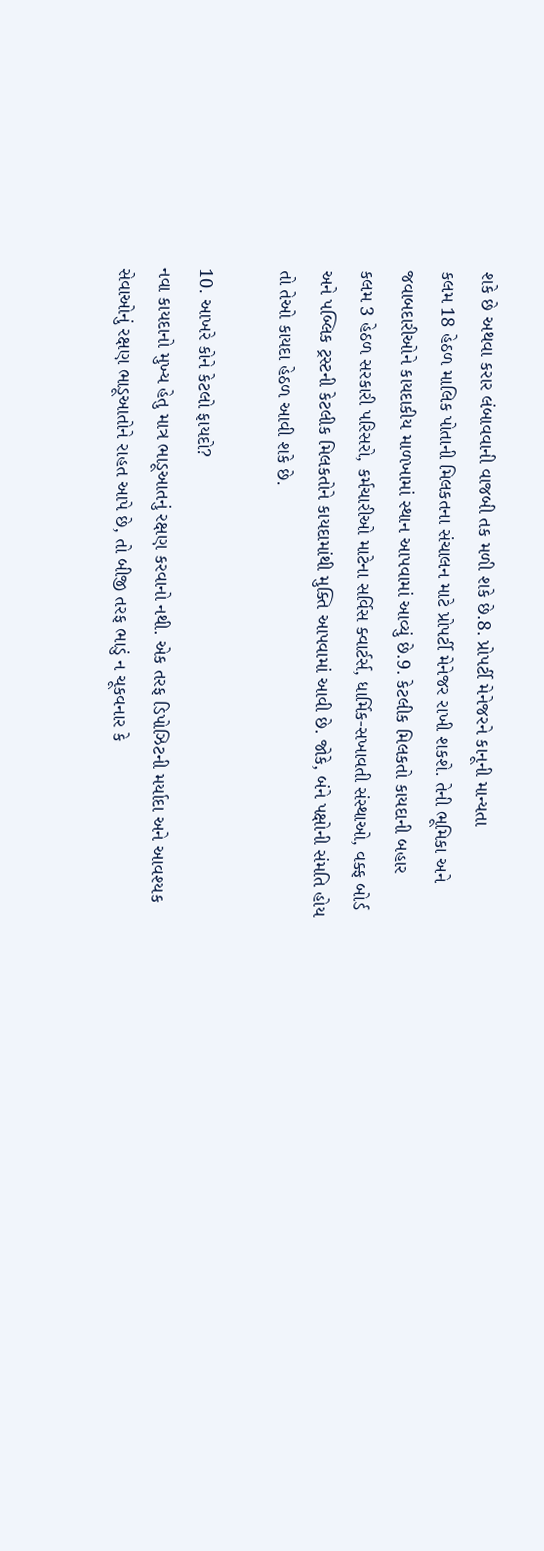શકે છે અથવા કરાર લંબાવવાની વાજબી તક મળી શકે છે.8. પ્રોપર્ટી મેનેજરને કાનૂની માન્યતા
કલમ 18 હેઠળ માલિક પોતાની મિલકતના સંચાલન માટે પ્રોપર્ટી મેનેજર રાખી શકશે. તેની ભૂમિકા અને જવાબદારીઓને કાયદાકીય માળખામાં સ્થાન આપવામાં આવ્યું છે.9. કેટલીક મિલકતો કાયદાની બહાર
કલમ 3 હેઠળ સરકારી પરિસરો, કર્મચારીઓ માટેના સર્વિસ ક્વાર્ટર્સ, ધાર્મિક-સખાવતી સંસ્થાઓ, વક્ફ બોર્ડ અને પબ્લિક ટ્રસ્ટની કેટલીક મિલકતોને કાયદામાંથી મુક્તિ આપવામાં આવી છે. જોકે, બંને પક્ષોની સંમતિ હોય તો તેઓ કાયદા હેઠળ આવી શકે છે.

10. આખરે કોને કેટલો ફાયદો?
નવા કાયદાનો મુખ્ય હેતુ માત્ર ભાડૂઆતનું રક્ષણ કરવાનો નથી. એક તરફ ડિપોઝિટની મર્યાદા અને આવશ્યક સેવાઓનું રક્ષણ ભાડૂઆતોને રાહત આપે છે, તો બીજી તરફ ભાડું ન ચૂકવનાર કે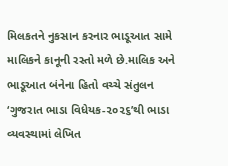મિલકતને નુકસાન કરનાર ભાડૂઆત સામે માલિકને કાનૂની રસ્તો મળે છે.માલિક અને ભાડૂઆત બંનેના હિતો વચ્ચે સંતુલન
‘ગુજરાત ભાડા વિધેયક-૨૦૨૬’થી ભાડા વ્યવસ્થામાં લેખિત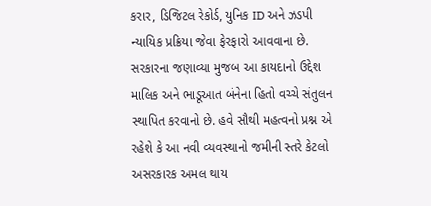કરાર, ડિજિટલ રેકોર્ડ, યુનિક ID અને ઝડપી ન્યાયિક પ્રક્રિયા જેવા ફેરફારો આવવાના છે. સરકારના જણાવ્યા મુજબ આ કાયદાનો ઉદ્દેશ માલિક અને ભાડૂઆત બંનેના હિતો વચ્ચે સંતુલન સ્થાપિત કરવાનો છે. હવે સૌથી મહત્વનો પ્રશ્ન એ રહેશે કે આ નવી વ્યવસ્થાનો જમીની સ્તરે કેટલો અસરકારક અમલ થાય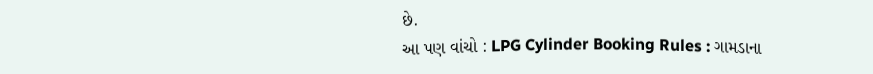છે.
આ પણ વાંચો : LPG Cylinder Booking Rules : ગામડાના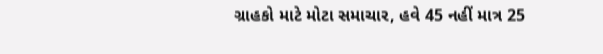ગ્રાહકો માટે મોટા સમાચાર, હવે 45 નહીં માત્ર 25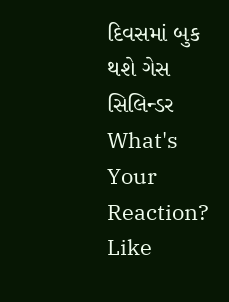દિવસમાં બુક થશે ગેસ સિલિન્ડર
What's Your Reaction?
Like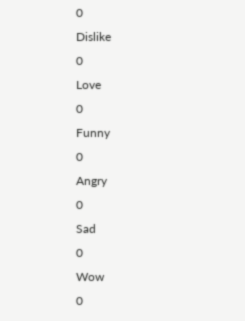0
Dislike
0
Love
0
Funny
0
Angry
0
Sad
0
Wow
0